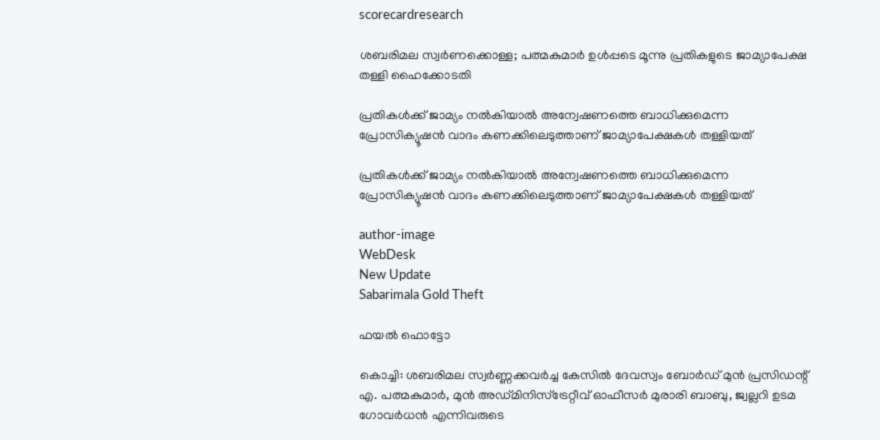scorecardresearch

ശബരിമല സ്വർണക്കൊള്ള; പത്മകുമാർ ഉൾപ്പടെ മൂന്നു പ്രതികളുടെ ജാമ്യാപേക്ഷ തള്ളി ഹൈക്കോടതി

പ്രതികൾക്ക് ജാമ്യം നൽകിയാൽ അന്വേഷണത്തെ ബാധിക്കുമെന്ന പ്രോസിക്യൂഷൻ വാദം കണക്കിലെടുത്താണ് ജാമ്യാപേക്ഷകൾ തള്ളിയത്

പ്രതികൾക്ക് ജാമ്യം നൽകിയാൽ അന്വേഷണത്തെ ബാധിക്കുമെന്ന പ്രോസിക്യൂഷൻ വാദം കണക്കിലെടുത്താണ് ജാമ്യാപേക്ഷകൾ തള്ളിയത്

author-image
WebDesk
New Update
Sabarimala Gold Theft

ഫയൽ ഫൊട്ടോ

കൊച്ചി: ശബരിമല സ്വർണ്ണക്കവർച്ച കേസിൽ ദേവസ്വം ബോർഡ് മുൻ പ്രസിഡന്റ് എ. പത്മകുമാർ, മുൻ അഡ്മിനിസ്ട്രേറ്റീവ് ഓഫീസർ മുരാരി ബാബു, ജ്വല്ലറി ഉടമ ഗോവർധൻ എന്നിവരുടെ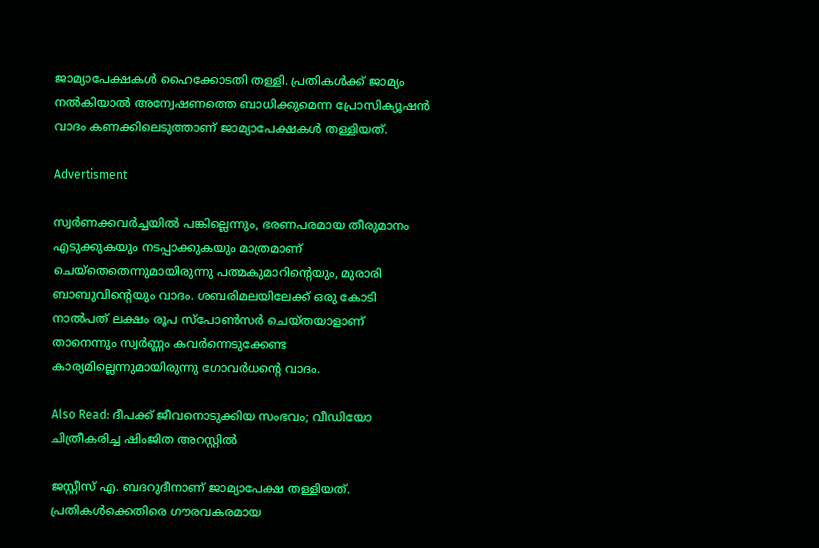ജാമ്യാപേക്ഷകൾ ഹൈക്കോടതി തള്ളി. പ്രതികൾക്ക് ജാമ്യം നൽകിയാൽ അന്വേഷണത്തെ ബാധിക്കുമെന്ന പ്രോസിക്യൂഷൻ വാദം കണക്കിലെടുത്താണ് ജാമ്യാപേക്ഷകൾ തള്ളിയത്.

Advertisment

സ്വര്‍ണക്കവർച്ചയിൽ പങ്കില്ലെന്നും, ഭരണപരമായ തീരുമാനം എടുക്കുകയും നടപ്പാക്കുകയും മാത്രമാണ് ചെയ്തെതെന്നുമായിരുന്നു പത്മകുമാറിന്റെയും, മുരാരി ബാബുവിന്റെയും വാദം. ശബരിമലയിലേക്ക് ഒരു കോടി നാല്‍പത് ലക്ഷം രൂപ സ്‌പോണ്‍സര്‍ ചെയ്തയാളാണ് താനെന്നും സ്വര്‍ണ്ണം കവര്‍ന്നെടുക്കേണ്ട കാര്യമില്ലെന്നുമായിരുന്നു ഗോവര്‍ധൻ്റെ വാദം.

Also Read: ദീപക്ക് ജീവനൊടുക്കിയ സംഭവം; വീഡിയോ ചിത്രീകരിച്ച ഷിംജിത അറസ്റ്റിൽ

ജസ്റ്റീസ് എ. ബദറുദീനാണ് ജാമ്യാപേക്ഷ തള്ളിയത്.  പ്രതികൾക്കെതിരെ ഗൗരവകരമായ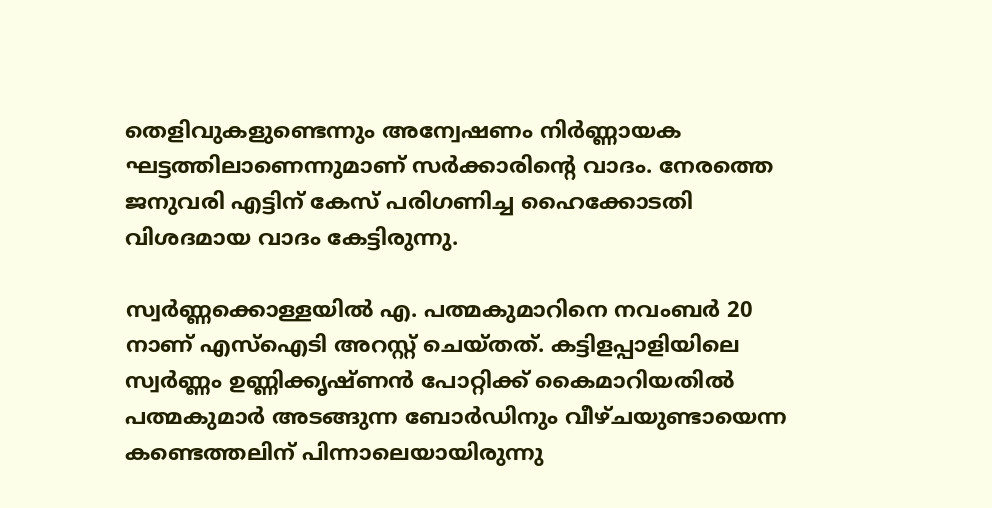തെളിവുകളുണ്ടെന്നും അന്വേഷണം നിർണ്ണായക ഘട്ടത്തിലാണെന്നുമാണ് സർക്കാരിന്റെ വാദം. നേരത്തെ ജനുവരി എട്ടിന് കേസ് പരിഗണിച്ച ഹൈക്കോടതി വിശദമായ വാദം കേട്ടിരുന്നു.

സ്വർണ്ണക്കൊള്ളയിൽ എ. പത്മകുമാറിനെ നവംബർ 20 നാണ് എസ്ഐടി അറസ്റ്റ് ചെയ്തത്. കട്ടിളപ്പാളിയിലെ സ്വർണ്ണം ഉണ്ണിക്കൃഷ്ണൻ പോറ്റിക്ക് കൈമാറിയതിൽ പത്മകുമാർ അടങ്ങുന്ന ബോർഡിനും വീഴ്ചയുണ്ടായെന്ന കണ്ടെത്തലിന് പിന്നാലെയായിരുന്നു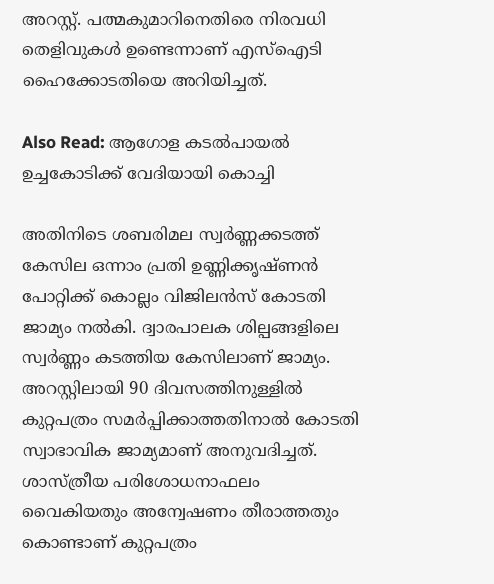അറസ്റ്റ്. പത്മകുമാറിനെതിരെ നിരവധി തെളിവുകൾ ഉണ്ടെന്നാണ് എസ്ഐടി ഹൈക്കോടതിയെ അറിയിച്ചത്.

Also Read: ആഗോള കടൽപായൽ ഉച്ചകോടിക്ക് വേദിയായി കൊച്ചി

അതിനിടെ ശബരിമല സ്വർണ്ണക്കടത്ത് കേസില ഒന്നാം പ്രതി ഉണ്ണിക്കൃഷ്ണൻ പോറ്റിക്ക് കൊല്ലം വിജിലൻസ് കോടതി ജാമ്യം നൽകി. ദ്വാരപാലക ശില്പങ്ങളിലെ സ്വർണ്ണം കടത്തിയ കേസിലാണ് ജാമ്യം. അറസ്റ്റിലായി 90 ദിവസത്തിനുള്ളിൽ കുറ്റപത്രം സമർപ്പിക്കാത്തതിനാൽ കോടതി സ്വാഭാവിക ജാമ്യമാണ് അനുവദിച്ചത്. ശാസ്ത്രീയ പരിശോധനാഫലം വൈകിയതും അന്വേഷണം തീരാത്തതും കൊണ്ടാണ് കുറ്റപത്രം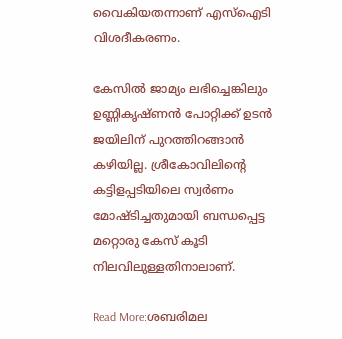വൈകിയതന്നാണ് എസ്ഐടി വിശദീകരണം.

കേസിൽ ജാമ്യം ലഭിച്ചെങ്കിലും ഉണ്ണികൃഷ്ണൻ പോറ്റിക്ക് ഉടൻ ജയിലിന് പുറത്തിറങ്ങാൻ കഴിയില്ല. ശ്രീകോവിലിന്റെ കട്ടിളപ്പടിയിലെ സ്വർണം മോഷ്ടിച്ചതുമായി ബന്ധപ്പെട്ട മറ്റൊരു കേസ് കൂടി നിലവിലുള്ളതിനാലാണ്.

Read More:ശബരിമല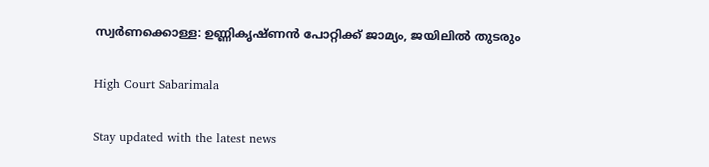സ്വർണക്കൊള്ള: ഉണ്ണികൃഷ്ണൻ പോറ്റിക്ക് ജാമ്യം, ജയിലിൽ തുടരും

High Court Sabarimala

Stay updated with the latest news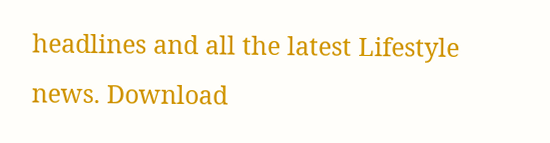headlines and all the latest Lifestyle news. Download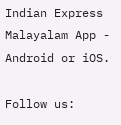Indian Express Malayalam App - Android or iOS.

Follow us: